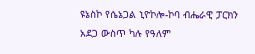ዩኔስኮ የሴኔጋል ኒዮኮሎ-ኮባ ብሔራዊ ፓርክን አደጋ ውስጥ ካሉ የዓለም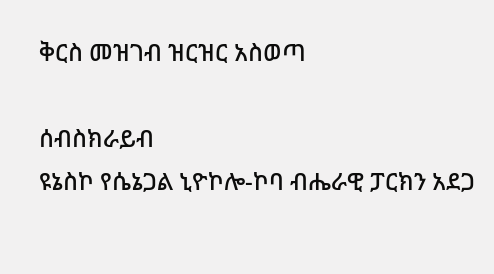ቅርስ መዝገብ ዝርዝር አስወጣ

ሰብስክራይብ
ዩኔስኮ የሴኔጋል ኒዮኮሎ-ኮባ ብሔራዊ ፓርክን አደጋ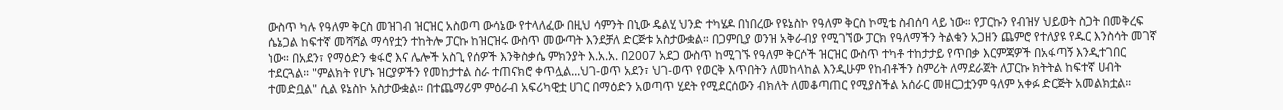ውስጥ ካሉ የዓለም ቅርስ መዝገብ ዝርዝር አስወጣ ውሳኔው የተላለፈው በዚህ ሳምንት በኒው ዴልሂ ህንድ ተካሄዶ በነበረው የዩኔስኮ የዓለም ቅርስ ኮሚቴ ስብሰባ ላይ ነው። የፓርኩን የብዝሃ ህይወት ስጋት በመቅረፍ ሴኔጋል ከፍተኛ መሻሻል ማሳየቷን ተከትሎ ፓርኩ ከዝርዝሩ ውስጥ መውጣት እንደቻለ ድርጅቱ አስታውቋል። በጋምቢያ ወንዝ አቅራብያ የሚገኘው ፓርክ የዓለማችን ትልቁን አጋዘን ጨምሮ የተለያዩ የዱር እንስሳት መገኛ ነው። በአደን፣ የማዕድን ቁፋሮ እና ሌሎች አስጊ የሰዎች እንቅስቃሴ ምክንያት እ.አ.አ. በ2007 አደጋ ውስጥ ከሚገኙ የዓለም ቅርሶች ዝርዝር ውስጥ ተካቶ ተከታታይ የጥበቃ እርምጃዎች በአፋጣኝ እንዲተገበር ተደርጓል። "ምልክት የሆኑ ዝርያዎችን የመከታተል ስራ ተጠናክሮ ቀጥሏል...ህገ-ወጥ አደን፣ ህገ-ወጥ የወርቅ እጥበትን ለመከላከል እንዲሁም የከብቶችን ስምሪት ለማደራጀት ለፓርኩ ክትትል ከፍተኛ ሀብት ተመድቧል" ሲል ዩኔስኮ አስታውቋል። በተጨማሪም ምዕራብ አፍሪካዊቷ ሀገር በማዕድን አወጣጥ ሂደት የሚደርሰውን ብክለት ለመቆጣጠር የሚያስችል አሰራር መዘርጋቷንም ዓለም አቀፉ ድርጅት አመልክቷል።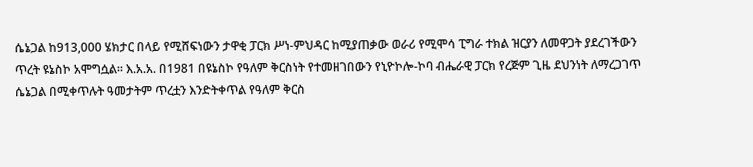ሴኔጋል ከ913,000 ሄክታር በላይ የሚሸፍነውን ታዋቂ ፓርክ ሥነ-ምህዳር ከሚያጠቃው ወራሪ የሚሞሳ ፒግራ ተክል ዝርያን ለመዋጋት ያደረገችውን ጥረት ዩኔስኮ አሞግሷል። እ.አ.አ. በ1981 በዩኔስኮ የዓለም ቅርስነት የተመዘገበውን የኒዮኮሎ-ኮባ ብሔራዊ ፓርክ የረጅም ጊዜ ደህንነት ለማረጋገጥ ሴኔጋል በሚቀጥሉት ዓመታትም ጥረቷን እንድትቀጥል የዓለም ቅርስ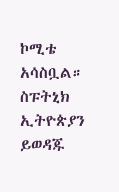ኮሚቴ አሳስቧል። ስፑትኒክ ኢትዮጵያን ይወዳጁ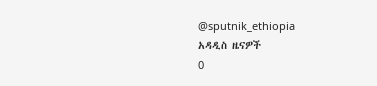@sputnik_ethiopia
አዳዲስ ዜናዎች
0